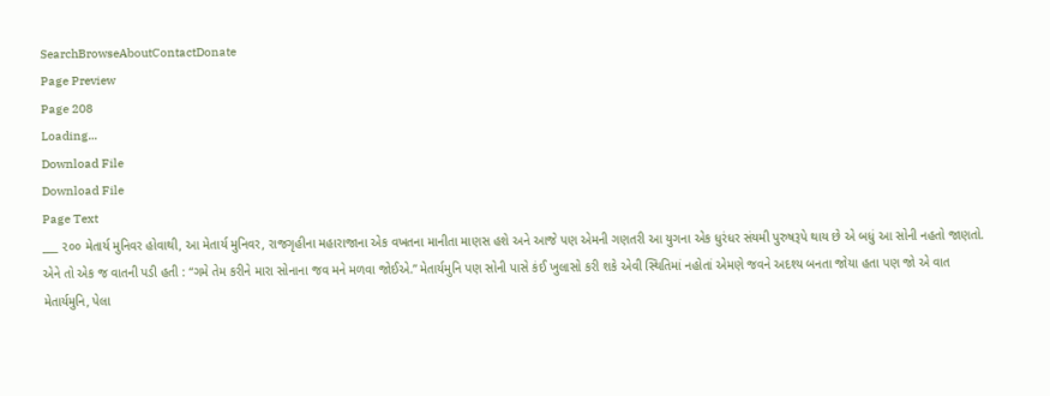SearchBrowseAboutContactDonate
Page Preview
Page 208
Loading...
Download File
Download File
Page Text
___ ૨૦૦ મેતાર્ય મુનિવર હોવાથી, આ મેતાર્ય મુનિવર, રાજગૃહીના મહારાજાના એક વખતના માનીતા માણસ હશે અને આજે પણ એમની ગણતરી આ યુગના એક ધુરંધર સંયમી પુરુષરૂપે થાય છે એ બધું આ સોની નહતો જાણતો. એને તો એક જ વાતની પડી હતી : “ગમે તેમ કરીને મારા સોનાના જવ મને મળવા જોઈએ.” મેતાર્યમુનિ પણ સોની પાસે કંઈ ખુલાસો કરી શકે એવી સ્થિતિમાં નહોતાં એમણે જવને અદશ્ય બનતા જોયા હતા પણ જો એ વાત મેતાર્યમુનિ, પેલા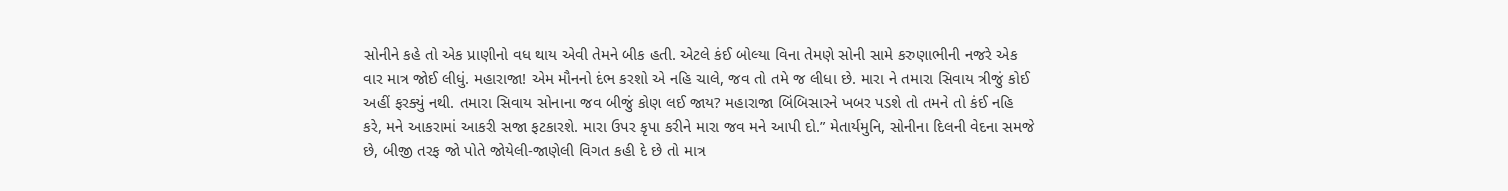સોનીને કહે તો એક પ્રાણીનો વધ થાય એવી તેમને બીક હતી. એટલે કંઈ બોલ્યા વિના તેમણે સોની સામે કરુણાભીની નજરે એક વાર માત્ર જોઈ લીધું. મહારાજા! એમ મૌનનો દંભ કરશો એ નહિ ચાલે, જવ તો તમે જ લીધા છે. મારા ને તમારા સિવાય ત્રીજું કોઈ અહીં ફરક્યું નથી. તમારા સિવાય સોનાના જવ બીજું કોણ લઈ જાય? મહારાજા બિંબિસારને ખબર પડશે તો તમને તો કંઈ નહિ કરે, મને આકરામાં આકરી સજા ફટકારશે. મારા ઉપર કૃપા કરીને મારા જવ મને આપી દો.” મેતાર્યમુનિ, સોનીના દિલની વેદના સમજે છે, બીજી તરફ જો પોતે જોયેલી-જાણેલી વિગત કહી દે છે તો માત્ર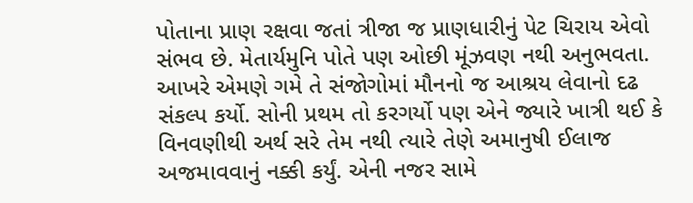પોતાના પ્રાણ રક્ષવા જતાં ત્રીજા જ પ્રાણધારીનું પેટ ચિરાય એવો સંભવ છે. મેતાર્યમુનિ પોતે પણ ઓછી મૂંઝવણ નથી અનુભવતા. આખરે એમણે ગમે તે સંજોગોમાં મૌનનો જ આશ્રય લેવાનો દઢ સંકલ્પ કર્યો. સોની પ્રથમ તો કરગર્યો પણ એને જ્યારે ખાત્રી થઈ કે વિનવણીથી અર્થ સરે તેમ નથી ત્યારે તેણે અમાનુષી ઈલાજ અજમાવવાનું નક્કી કર્યું. એની નજર સામે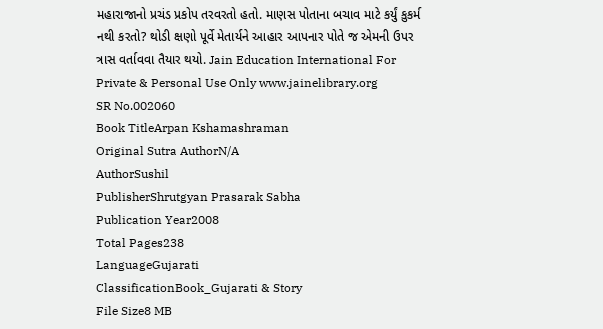મહારાજાનો પ્રચંડ પ્રકોપ તરવરતો હતો. માણસ પોતાના બચાવ માટે કર્યું કુકર્મ નથી કરતો? થોડી ક્ષણો પૂર્વે મેતાર્યને આહાર આપનાર પોતે જ એમની ઉપર ત્રાસ વર્તાવવા તૈયાર થયો. Jain Education International For Private & Personal Use Only www.jainelibrary.org
SR No.002060
Book TitleArpan Kshamashraman
Original Sutra AuthorN/A
AuthorSushil
PublisherShrutgyan Prasarak Sabha
Publication Year2008
Total Pages238
LanguageGujarati
ClassificationBook_Gujarati & Story
File Size8 MB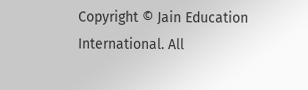Copyright © Jain Education International. All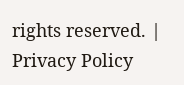rights reserved. | Privacy Policy